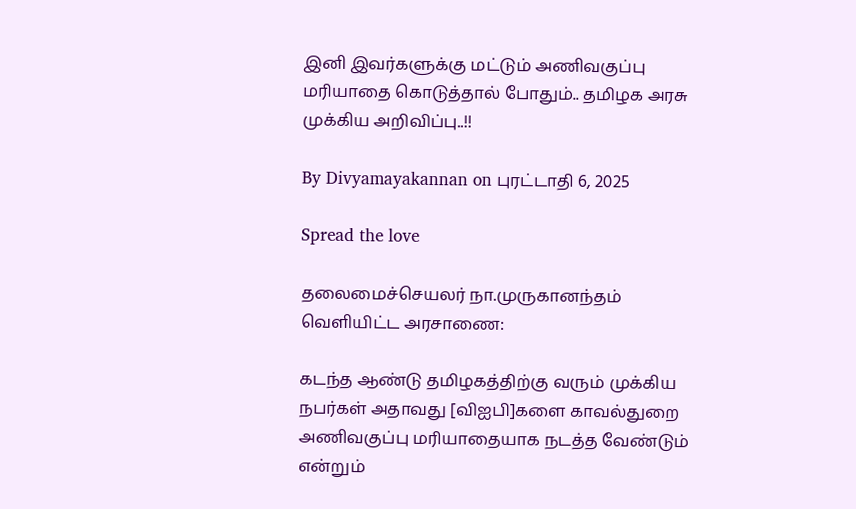இனி இவர்களுக்கு மட்டும் அணிவகுப்பு மரியாதை கொடுத்தால் போதும்.. தமிழக அரசு முக்கிய அறிவிப்பு..!!

By Divyamayakannan on புரட்டாதி 6, 2025

Spread the love

தலைமைச்செயலர் நா.முருகானந்தம் வெளியிட்ட அரசாணை:

கடந்த ஆண்டு தமிழகத்திற்கு வரும் முக்கிய நபர்கள் அதாவது [விஐபி]களை காவல்துறை அணிவகுப்பு மரியாதையாக நடத்த வேண்டும் என்றும்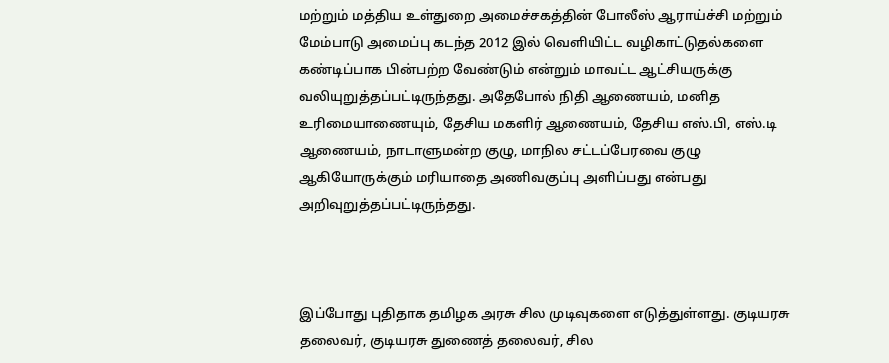மற்றும் மத்திய உள்துறை அமைச்சகத்தின் போலீஸ் ஆராய்ச்சி மற்றும் மேம்பாடு அமைப்பு கடந்த 2012 இல் வெளியிட்ட வழிகாட்டுதல்களை கண்டிப்பாக பின்பற்ற வேண்டும் என்றும் மாவட்ட ஆட்சியருக்கு வலியுறுத்தப்பட்டிருந்தது. அதேபோல் நிதி ஆணையம், மனித உரிமையாணையும், தேசிய மகளிர் ஆணையம், தேசிய எஸ்.பி, எஸ்.டி ஆணையம், நாடாளுமன்ற குழு, மாநில சட்டப்பேரவை குழு ஆகியோருக்கும் மரியாதை அணிவகுப்பு அளிப்பது என்பது அறிவுறுத்தப்பட்டிருந்தது.



இப்போது புதிதாக தமிழக அரசு சில முடிவுகளை எடுத்துள்ளது. குடியரசு தலைவர், குடியரசு துணைத் தலைவர், சில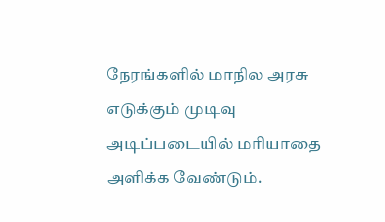நேரங்களில் மாநில அரசு எடுக்கும் முடிவு அடிப்படையில் மரியாதை அளிக்க வேண்டும்.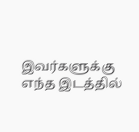இவர்களுக்கு எந்த இடத்தில்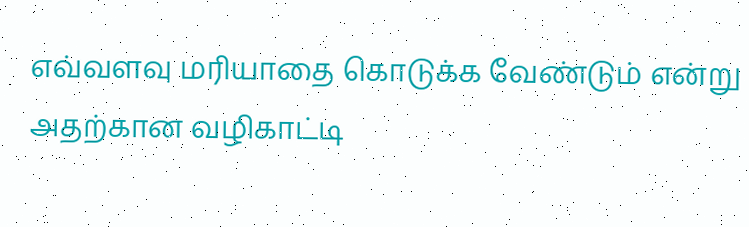எவ்வளவு மரியாதை கொடுக்க வேண்டும் என்று அதற்கான வழிகாட்டி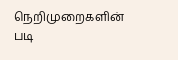நெறிமுறைகளின் படி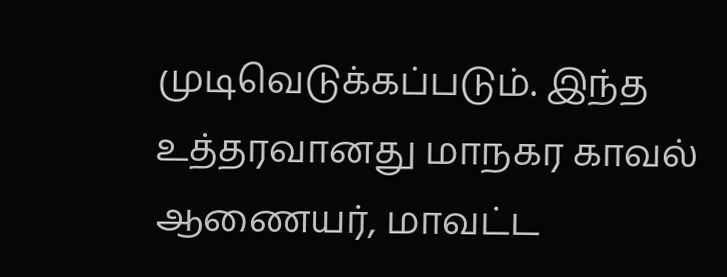முடிவெடுக்கப்படும். இந்த உத்தரவானது மாநகர காவல் ஆணையர், மாவட்ட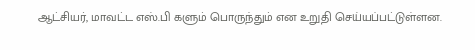ஆட்சியர், மாவட்ட எஸ்.பி களும் பொருந்தும் என உறுதி செய்யப்பட்டுள்ளன.